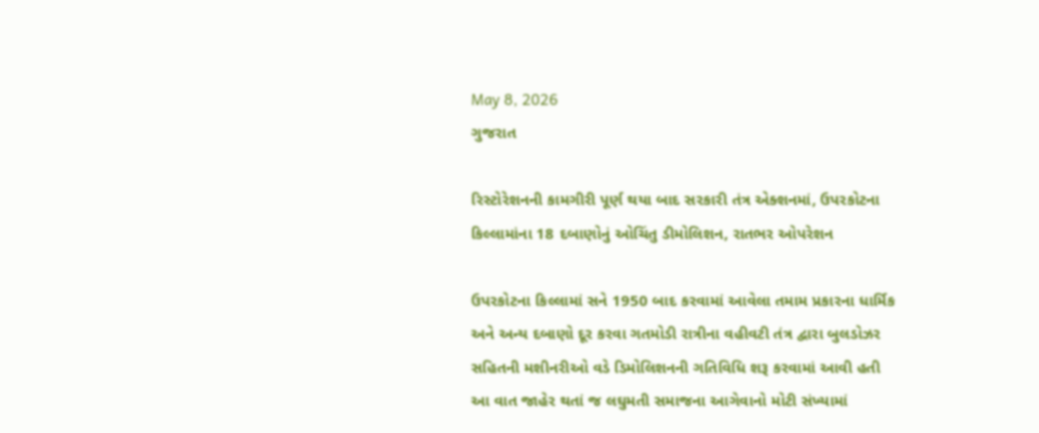May 8, 2026
ગુજરાત

રિસ્ટોરેશનની કામગીરી પૂર્ણ થયા બાદ સરકારી તંત્ર એક્શનમાં, ઉપરકોટના કિલ્લામાંના 18 દબાણોનું ઓચિંતુ ડીમોલિશન, રાતભર ઓપરેશન

ઉપરકોટના કિલ્લામાં સને 1950 બાદ કરવામાં આવેલા તમામ પ્રકારના ધાર્મિક અને અન્ય દબાણો દૂર કરવા ગતમોડી રાત્રીના વહીવટી તંત્ર દ્વારા બુલડોઝર સહિતની મશીનરીઓ વડે ડિમોલિશનની ગતિવિધિ શરૂ કરવામાં આવી હતી આ વાત જાહેર થતાં જ લઘુમતી સમાજના આગેવાનો મોટી સંખ્યામાં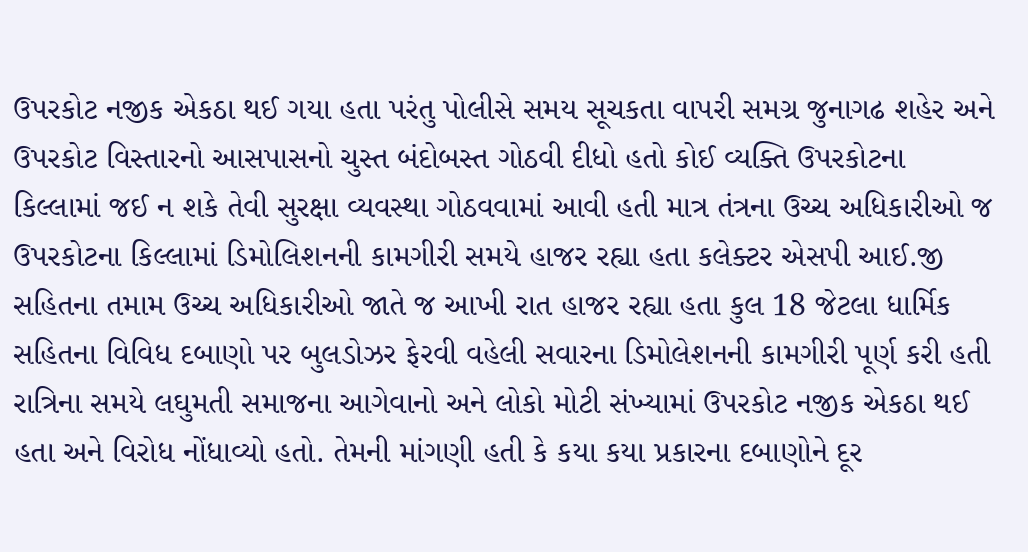ઉપરકોટ નજીક એકઠા થઈ ગયા હતા પરંતુ પોલીસે સમય સૂચકતા વાપરી સમગ્ર જુનાગઢ શહેર અને ઉપરકોટ વિસ્તારનો આસપાસનો ચુસ્ત બંદોબસ્ત ગોઠવી દીધો હતો કોઈ વ્યક્તિ ઉપરકોટના કિલ્લામાં જઈ ન શકે તેવી સુરક્ષા વ્યવસ્થા ગોઠવવામાં આવી હતી માત્ર તંત્રના ઉચ્ચ અધિકારીઓ જ ઉપરકોટના કિલ્લામાં ડિમોલિશનની કામગીરી સમયે હાજર રહ્યા હતા કલેક્ટર એસપી આઈ.જી સહિતના તમામ ઉચ્ચ અધિકારીઓ જાતે જ આખી રાત હાજર રહ્યા હતા કુલ 18 જેટલા ધાર્મિક સહિતના વિવિધ દબાણો પર બુલડોઝર ફેરવી વહેલી સવારના ડિમોલેશનની કામગીરી પૂર્ણ કરી હતી રાત્રિના સમયે લઘુમતી સમાજના આગેવાનો અને લોકો મોટી સંખ્યામાં ઉપરકોટ નજીક એકઠા થઈ હતા અને વિરોધ નોંધાવ્યો હતો. તેમની માંગણી હતી કે કયા કયા પ્રકારના દબાણોને દૂર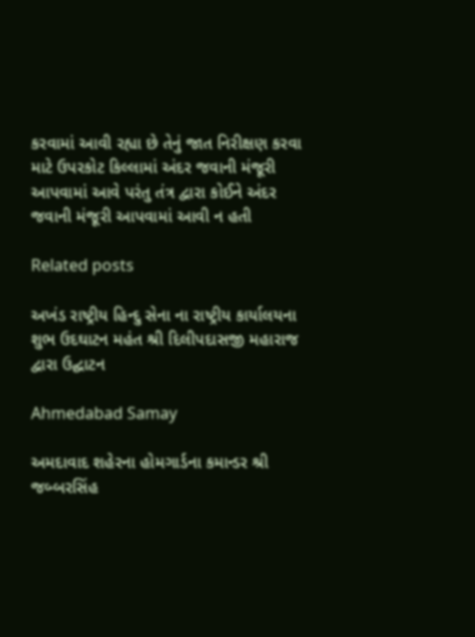કરવામાં આવી રહ્યા છે તેનું જાત નિરીક્ષણ કરવા માટે ઉપરકોટ કિલ્લામાં અંદર જવાની મંજૂરી આપવામાં આવે પરંતુ તંત્ર દ્વારા કોઈને અંદર જવાની મંજૂરી આપવામાં આવી ન હતી

Related posts

અખંડ રાષ્ટ્રીય હિન્દુ સેના ના રાષ્ટ્રીય કાર્યાલયના શુભ ઉદઘાટન મહંત શ્રી દિલીપદાસજી મહારાજ દ્વારા ઉદ્ઘાટન

Ahmedabad Samay

અમદાવાદ શહેરના હોમગાર્ડના કમાન્ડર શ્રી જબ્બરસિંહ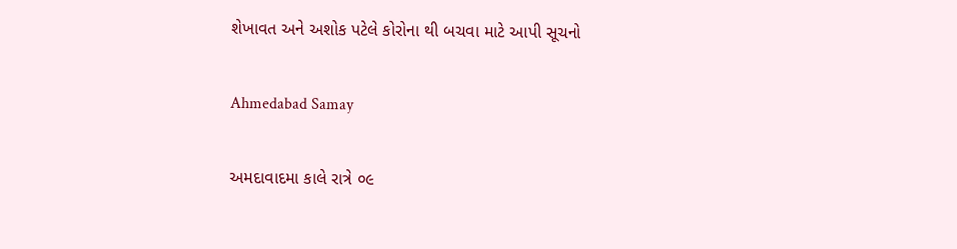શેખાવત અને અશોક પટેલે કોરોના થી બચવા માટે આપી સૂચનો

Ahmedabad Samay

અમદાવાદમા કાલે રાત્રે ૦૯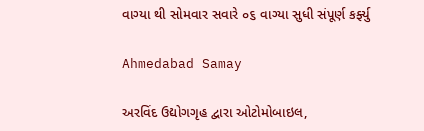વાગ્યા થી સોમવાર સવારે ૦૬ વાગ્યા સુધી સંપૂર્ણ કર્ફ્યુ

Ahmedabad Samay

અરવિંદ ઉદ્યોગગૃહ દ્વારા ઓટોમોબાઇલ,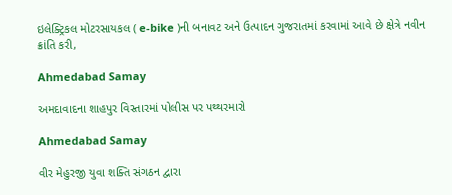ઇલેક્ટ્રિકલ મોટરસાયકલ ( e-bike )ની બનાવટ અને ઉત્પાદન ગુજરાતમાં કરવામાં આવે છે ક્ષેત્રે નવીન ક્રાંતિ કરી,

Ahmedabad Samay

અમદાવાદના શાહપુર વિસ્તારમાં પોલીસ પર પથ્થરમારો

Ahmedabad Samay

વીર મેહુરજી યુવા શક્તિ સંગઠન દ્વારા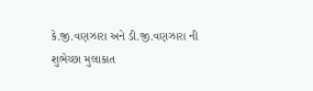કે.જી.વણઝારા અને ડી.જી.વણઝારા ની શુભેચ્છા મુલાકાત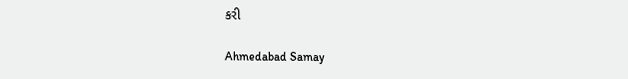કરી

Ahmedabad Samay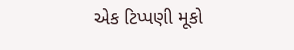એક ટિપ્પણી મૂકો